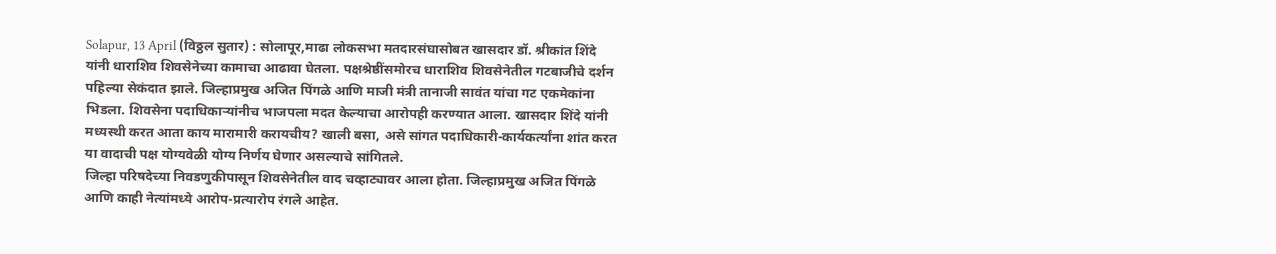Solapur, 13 April (विठ्ठल सुतार) : सोलापूर,माढा लोकसभा मतदारसंघासोबत खासदार डॉ. श्रीकांत शिंदे यांनी धाराशिव शिवसेनेच्या कामाचा आढावा घेतला. पक्षश्रेष्ठींसमोरच धाराशिव शिवसेनेतील गटबाजीचे दर्शन पहिल्या सेकंदात झाले. जिल्हाप्रमुख अजित पिंगळे आणि माजी मंत्री तानाजी सावंत यांचा गट एकमेकांना भिडला. शिवसेना पदाधिकाऱ्यांनीच भाजपला मदत केल्याचा आरोपही करण्यात आला. खासदार शिंदे यांनी मध्यस्थी करत आता काय मारामारी करायचीय? खाली बसा, असे सांगत पदाधिकारी-कार्यकर्त्यांना शांत करत या वादाची पक्ष योग्यवेळी योग्य निर्णय घेणार असल्याचे सांगितले.
जिल्हा परिषदेच्या निवडणुकीपासून शिवसेनेतील वाद चव्हाट्यावर आला होता. जिल्हाप्रमुख अजित पिंगळे आणि काही नेत्यांमध्ये आरोप-प्रत्यारोप रंगले आहेत.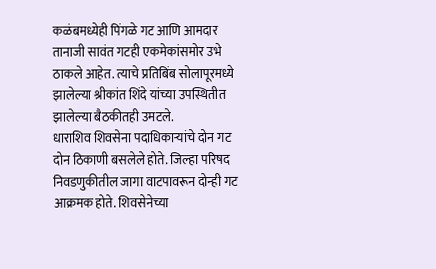कळंबमध्येही पिंगळे गट आणि आमदार तानाजी सावंत गटही एकमेकांसमोर उभे ठाकले आहेत. त्याचे प्रतिबिंब सोलापूरमध्ये झालेल्या श्रीकांत शिंदे यांच्या उपस्थितीत झालेल्या बैठकीतही उमटले.
धाराशिव शिवसेना पदाधिकाऱ्यांचे दोन गट दोन ठिकाणी बसलेले होते. जिल्हा परिषद निवडणुकीतील जागा वाटपावरून दोन्ही गट आक्रमक होते. शिवसेनेच्या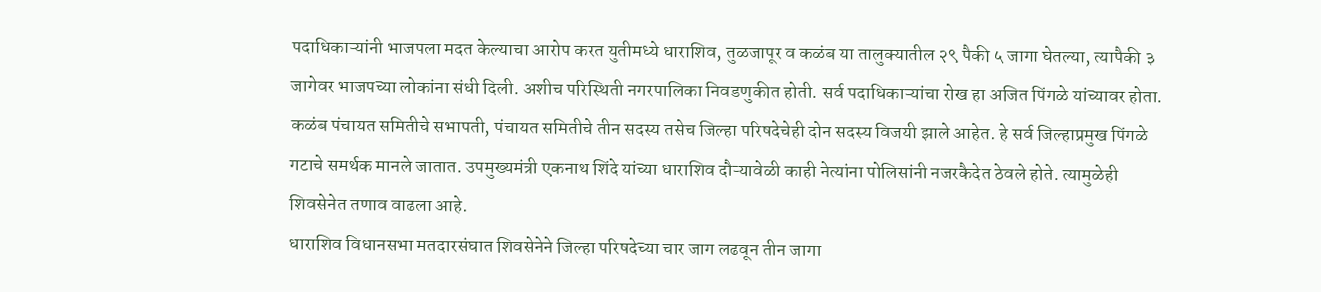पदाधिकाऱ्यांनी भाजपला मदत केल्याचा आरोप करत युतीमध्ये धाराशिव, तुळजापूर व कळंब या तालुक्यातील २९ पैकी ५ जागा घेतल्या, त्यापैकी ३ जागेवर भाजपच्या लोकांना संधी दिली. अशीच परिस्थिती नगरपालिका निवडणुकीत होती. सर्व पदाधिकाऱ्यांचा रोख हा अजित पिंगळे यांच्यावर होता.
कळंब पंचायत समितीचे सभापती, पंचायत समितीचे तीन सदस्य तसेच जिल्हा परिषदेचेही दोन सदस्य विजयी झाले आहेत. हे सर्व जिल्हाप्रमुख पिंगळे गटाचे समर्थक मानले जातात. उपमुख्यमंत्री एकनाथ शिंदे यांच्या धाराशिव दौऱ्यावेळी काही नेत्यांना पोलिसांनी नजरकैदेत ठेवले होते. त्यामुळेही शिवसेनेत तणाव वाढला आहे.
धाराशिव विधानसभा मतदारसंघात शिवसेनेने जिल्हा परिषदेच्या चार जाग लढवून तीन जागा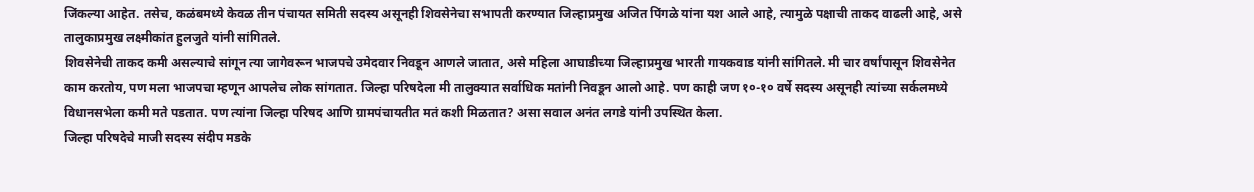जिंकल्या आहेत. तसेच, कळंबमध्ये केवळ तीन पंचायत समिती सदस्य असूनही शिवसेनेचा सभापती करण्यात जिल्हाप्रमुख अजित पिंगळे यांना यश आले आहे, त्यामुळे पक्षाची ताकद वाढली आहे, असे तालुकाप्रमुख लक्ष्मीकांत हुलजुते यांनी सांगितले.
शिवसेनेची ताकद कमी असल्याचे सांगून त्या जागेवरून भाजपचे उमेदवार निवडून आणले जातात, असे महिला आघाडीच्या जिल्हाप्रमुख भारती गायकवाड यांनी सांगितले. मी चार वर्षांपासून शिवसेनेत काम करतोय, पण मला भाजपचा म्हणून आपलेच लोक सांगतात. जिल्हा परिषदेला मी तालुक्यात सर्वाधिक मतांनी निवडून आलो आहे. पण काही जण १०-१० वर्षे सदस्य असूनही त्यांच्या सर्कलमध्ये विधानसभेला कमी मते पडतात. पण त्यांना जिल्हा परिषद आणि ग्रामपंचायतीत मतं कशी मिळतात? असा सवाल अनंत लगडे यांनी उपस्थित केला.
जिल्हा परिषदेचे माजी सदस्य संदीप मडके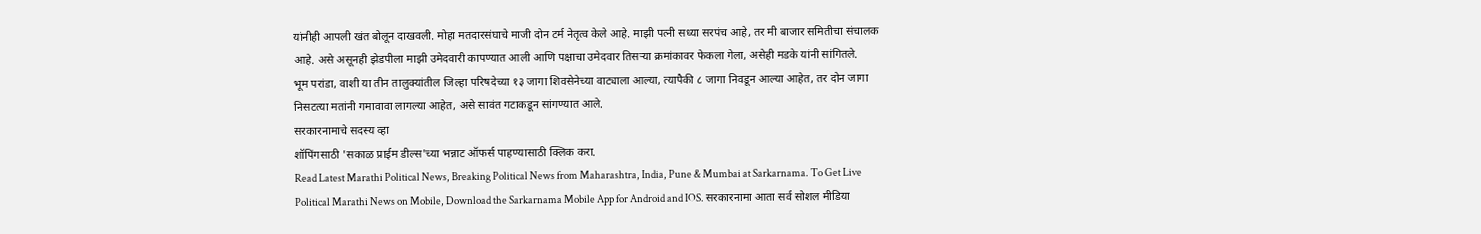यांनीही आपली खंत बोलून दाखवली. मोहा मतदारसंघाचे माजी दोन टर्म नेतृत्व केले आहे. माझी पत्नी सध्या सरपंच आहे, तर मी बाजार समितीचा संचालक आहे. असे असूनही झेडपीला माझी उमेदवारी कापण्यात आली आणि पक्षाचा उमेदवार तिसऱ्या क्रमांकावर फेकला गेला, असेही मडके यांनी सांगितले.
भूम परांडा, वाशी या तीन तालुक्यांतील जिल्हा परिषदेच्या १३ जागा शिवसेनेच्या वाट्याला आल्या, त्यापैकी ८ जागा निवडून आल्या आहेत, तर दोन जागा निसटत्या मतांनी गमावावा लागल्या आहेत, असे सावंत गटाकडून सांगण्यात आले.
सरकारनामाचे सदस्य व्हा
शॉपिंगसाठी 'सकाळ प्राईम डील्स'च्या भन्नाट ऑफर्स पाहण्यासाठी क्लिक करा.
Read Latest Marathi Political News, Breaking Political News from Maharashtra, India, Pune & Mumbai at Sarkarnama. To Get Live Political Marathi News on Mobile, Download the Sarkarnama Mobile App for Android and IOS. सरकारनामा आता सर्व सोशल मीडिया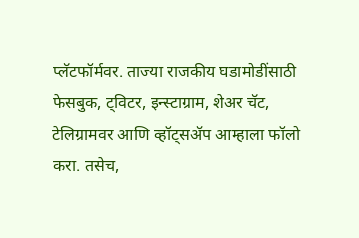प्लॅटफॉर्मवर. ताज्या राजकीय घडामोडींसाठी फेसबुक, ट्विटर, इन्स्टाग्राम, शेअर चॅट, टेलिग्रामवर आणि व्हॉट्सॲप आम्हाला फॉलो करा. तसेच,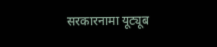सरकारनामा यूट्यूब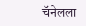चॅनेलला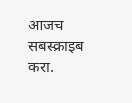आजच सबस्क्राइब करा.